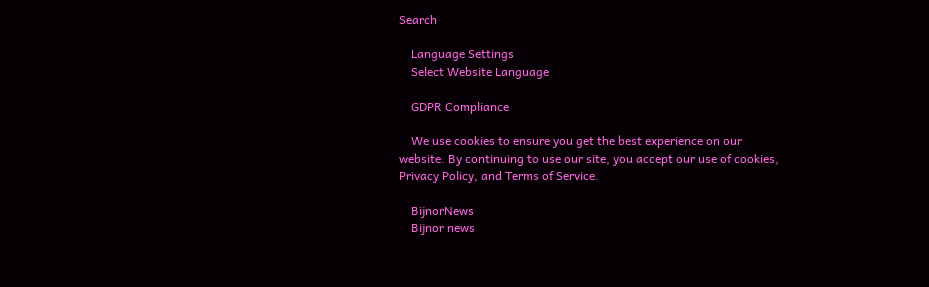Search

    Language Settings
    Select Website Language

    GDPR Compliance

    We use cookies to ensure you get the best experience on our website. By continuing to use our site, you accept our use of cookies, Privacy Policy, and Terms of Service.

    BijnorNews
    Bijnor news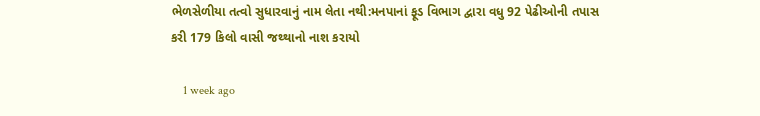ભેળસેળીયા તત્વો સુધારવાનું નામ લેતા નથી:મનપાનાં ફૂડ વિભાગ દ્વારા વધુ 92 પેઢીઓની તપાસ કરી 179 કિલો વાસી જથ્થાનો નાશ કરાયો

    1 week ago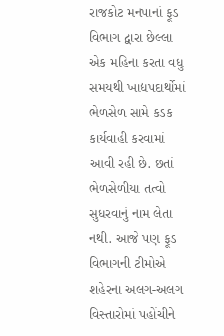રાજકોટ મનપાનાં ફૂડ વિભાગ દ્વારા છેલ્લા એક મહિના કરતા વધુ સમયથી ખાદ્યપદાર્થોમાં ભેળસેળ સામે કડક કાર્યવાહી કરવામાં આવી રહી છે. છતાં ભેળસેળીયા તત્વો સુધરવાનું નામ લેતા નથી. આજે પણ ફૂડ વિભાગની ટીમોએ શહેરના અલગ-અલગ વિસ્તારોમાં પહોંચીને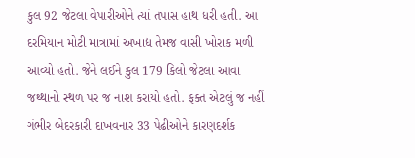કુલ 92 જેટલા વેપારીઓને ત્યાં તપાસ હાથ ધરી હતી. આ દરમિયાન મોટી માત્રામાં અખાદ્ય તેમજ વાસી ખોરાક મળી આવ્યો હતો. જેને લઈને કુલ 179 કિલો જેટલા આવા જથ્થાનો સ્થળ પર જ નાશ કરાયો હતો. ફક્ત એટલું જ નહીં ગંભીર બેદરકારી દાખવનાર 33 પેઢીઓને કારણદર્શક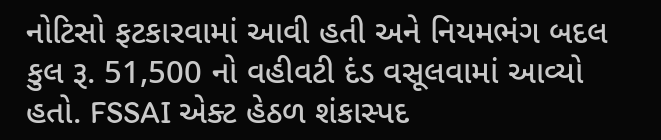નોટિસો ફટકારવામાં આવી હતી અને નિયમભંગ બદલ કુલ રૂ. 51,500 નો વહીવટી દંડ વસૂલવામાં આવ્યો હતો. FSSAI એક્ટ હેઠળ શંકાસ્પદ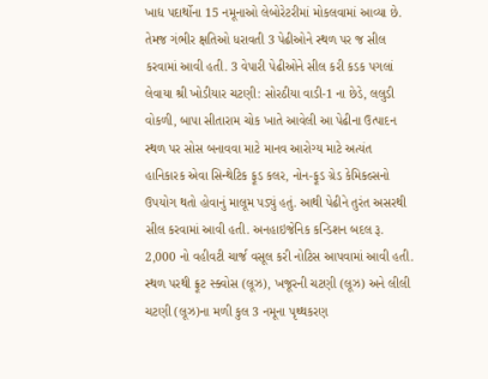ખાદ્ય પદાર્થોના 15 નમૂનાઓ લેબોરેટરીમાં મોકલવામાં આવ્યા છે. તેમજ ગંભીર ક્ષતિઓ ધરાવતી 3 પેઢીઓને સ્થળ પર જ સીલ કરવામાં આવી હતી. 3 વેપારી પેઢીઓને સીલ કરી કડક પગલાં લેવાયા શ્રી ખોડીયાર ચટણી: સોરઠીયા વાડી-1 ના છેડે, લલુડી વોકળી, બાપા સીતારામ ચોક ખાતે આવેલી આ પેઢીના ઉત્પાદન સ્થળ પર સોસ બનાવવા માટે માનવ આરોગ્ય માટે અત્યંત હાનિકારક એવા સિન્થેટિક ફૂડ કલર, નોન-ફૂડ ગ્રેડ કેમિકલ્સનો ઉપયોગ થતો હોવાનું માલૂમ પડ્યું હતું. આથી પેઢીને તુરંત અસરથી સીલ કરવામાં આવી હતી. અનહાઇજેનિક કન્ડિશન બદલ રૂ. 2,000 નો વહીવટી ચાર્જ વસૂલ કરી નોટિસ આપવામાં આવી હતી. સ્થળ પરથી ફ્રૂટ સ્ક્વોસ (લૂઝ), ખજૂરની ચટણી (લૂઝ) અને લીલી ચટણી (લૂઝ)ના મળી કુલ 3 નમૂના પૃથ્થકરણ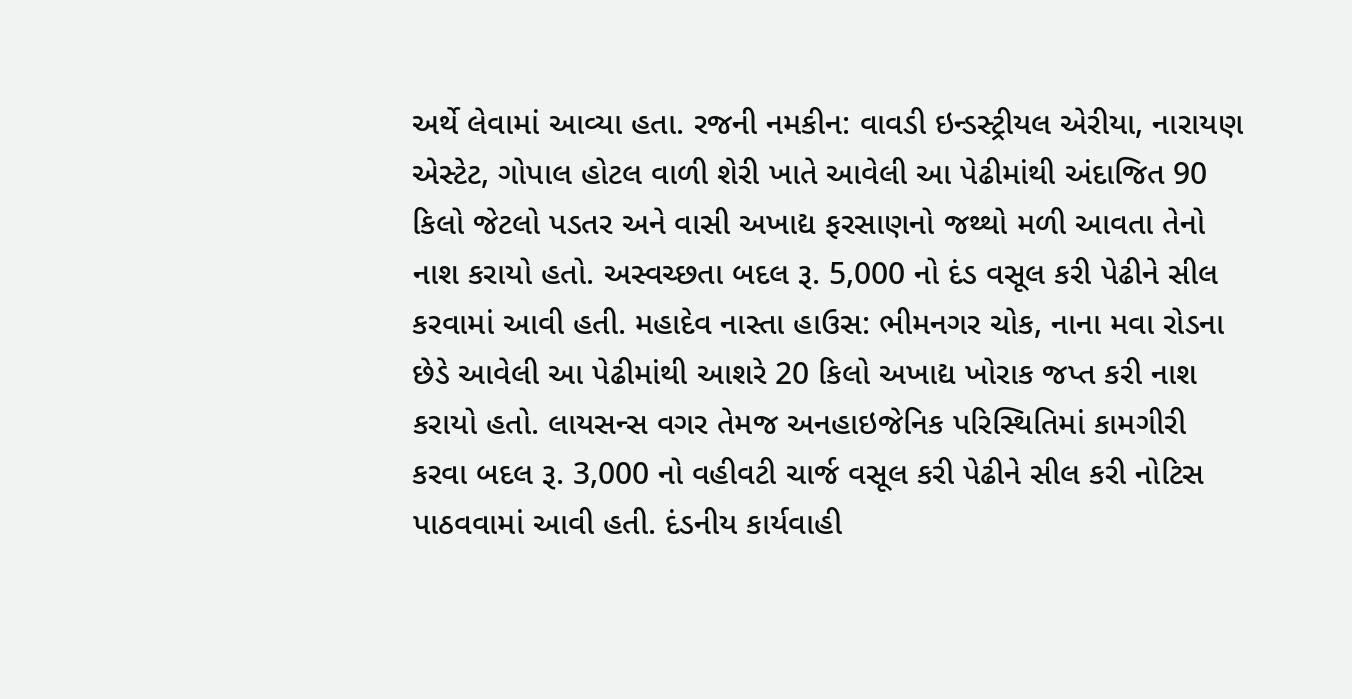અર્થે લેવામાં આવ્યા હતા. રજની નમકીન: વાવડી ઇન્ડસ્ટ્રીયલ એરીયા, નારાયણ એસ્ટેટ, ગોપાલ હોટલ વાળી શેરી ખાતે આવેલી આ પેઢીમાંથી અંદાજિત 90 કિલો જેટલો પડતર અને વાસી અખાદ્ય ફરસાણનો જથ્થો મળી આવતા તેનો નાશ કરાયો હતો. અસ્વચ્છતા બદલ રૂ. 5,000 નો દંડ વસૂલ કરી પેઢીને સીલ કરવામાં આવી હતી. મહાદેવ નાસ્તા હાઉસ: ભીમનગર ચોક, નાના મવા રોડના છેડે આવેલી આ પેઢીમાંથી આશરે 20 કિલો અખાદ્ય ખોરાક જપ્ત કરી નાશ કરાયો હતો. લાયસન્સ વગર તેમજ અનહાઇજેનિક પરિસ્થિતિમાં કામગીરી કરવા બદલ રૂ. 3,000 નો વહીવટી ચાર્જ વસૂલ કરી પેઢીને સીલ કરી નોટિસ પાઠવવામાં આવી હતી. દંડનીય કાર્યવાહી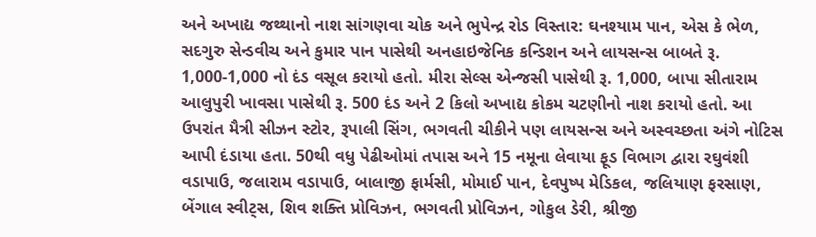અને અખાદ્ય જથ્થાનો નાશ સાંગણવા ચોક અને ભુપેન્દ્ર રોડ વિસ્તાર: ઘનશ્યામ પાન, એસ કે ભેળ, સદગુરુ સેન્ડવીચ અને કુમાર પાન પાસેથી અનહાઇજેનિક કન્ડિશન અને લાયસન્સ બાબતે રૂ. 1,000-1,000 નો દંડ વસૂલ કરાયો હતો. મીરા સેલ્સ એન્જસી પાસેથી રૂ. 1,000, બાપા સીતારામ આલુપુરી ખાવસા પાસેથી રૂ. 500 દંડ અને 2 કિલો અખાદ્ય કોકમ ચટણીનો નાશ કરાયો હતો. આ ઉપરાંત મૈત્રી સીઝન સ્ટોર, રૂપાલી સિંગ, ભગવતી ચીકીને પણ લાયસન્સ અને અસ્વચ્છતા અંગે નોટિસ આપી દંડાયા હતા. 50થી વધુ પેઢીઓમાં તપાસ અને 15 નમૂના લેવાયા ફૂડ વિભાગ દ્વારા રઘુવંશી વડાપાઉ, જલારામ વડાપાઉ, બાલાજી ફાર્મસી, મોમાઈ પાન, દેવપુષ્પ મેડિકલ, જલિયાણ ફરસાણ, બેંગાલ સ્વીટ્સ, શિવ શક્તિ પ્રોવિઝન, ભગવતી પ્રોવિઝન, ગોકુલ ડેરી, શ્રીજી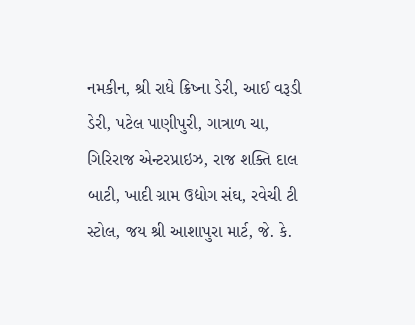નમકીન, શ્રી રાધે ક્રિષ્ના ડેરી, આઈ વરૂડી ડેરી, પટેલ પાણીપુરી, ગાત્રાળ ચા, ગિરિરાજ એન્ટરપ્રાઇઝ, રાજ શક્તિ દાલ બાટી, ખાદી ગ્રામ ઉદ્યોગ સંઘ, રવેચી ટી સ્ટોલ, જય શ્રી આશાપુરા માર્ટ, જે. કે.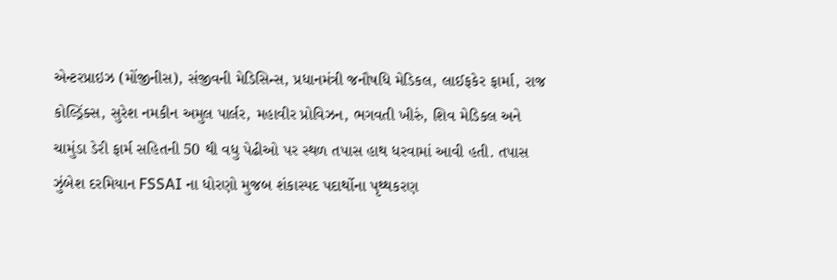એન્ટરપ્રાઇઝ (મોંજીનીસ), સંજીવની મેડિસિન્સ, પ્રધાનમંત્રી જનૌષધિ મેડિકલ, લાઈફકેર ફાર્મા, રાજ કોલ્ડ્રિંક્સ, સુરેશ નમકીન અમુલ પાર્લર, મહાવીર પ્રોવિઝન, ભગવતી ખીરું, શિવ મેડિકલ અને ચામુંડા ડેરી ફાર્મ સહિતની 50 થી વધુ પેઢીઓ પર સ્થળ તપાસ હાથ ધરવામાં આવી હતી. તપાસ ઝુંબેશ દરમિયાન FSSAI ના ધોરણો મુજબ શંકાસ્પદ પદાર્થોના પૃથ્થકરણ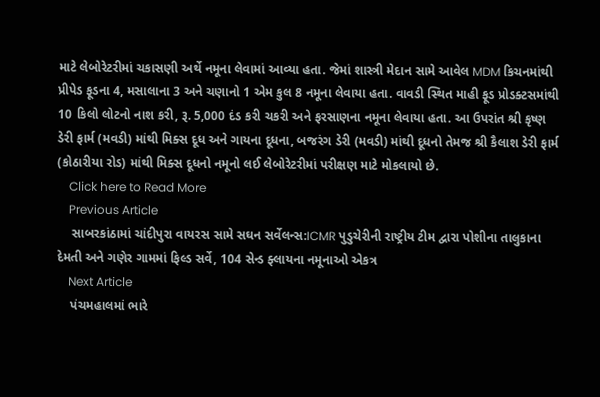માટે લેબોરેટરીમાં ચકાસણી અર્થે નમૂના લેવામાં આવ્યા હતા. જેમાં શાસ્ત્રી મેદાન સામે આવેલ MDM કિચનમાંથી પ્રીપેડ ફૂડના 4, મસાલાના 3 અને ચણાનો 1 એમ કુલ 8 નમૂના લેવાયા હતા. વાવડી સ્થિત માહી ફૂડ પ્રોડક્ટસમાંથી 10 કિલો લોટનો નાશ કરી, રૂ. 5,000 દંડ કરી ચકરી અને ફરસાણના નમૂના લેવાયા હતા. આ ઉપરાંત શ્રી કૃષ્ણ ડેરી ફાર્મ (મવડી) માંથી મિક્સ દૂધ અને ગાયના દૂધના, બજરંગ ડેરી (મવડી) માંથી દૂધનો તેમજ શ્રી કૈલાશ ડેરી ફાર્મ (કોઠારીયા રોડ) માંથી મિક્સ દૂધનો નમૂનો લઈ લેબોરેટરીમાં પરીક્ષણ માટે મોકલાયો છે.
    Click here to Read More
    Previous Article
    સાબરકાંઠામાં ચાંદીપુરા વાયરસ સામે સઘન સર્વેલન્સ:ICMR પુડુચેરીની રાષ્ટ્રીય ટીમ દ્વારા પોશીના તાલુકાના દેમતી અને ગણેર ગામમાં ફિલ્ડ સર્વે, 104 સેન્ડ ફ્લાયના નમૂનાઓ એકત્ર
    Next Article
    પંચમહાલમાં ભારે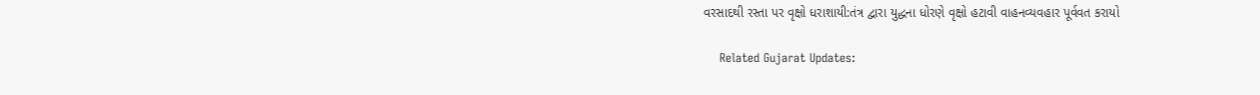વરસાદથી રસ્તા પર વૃક્ષો ધરાશાયી:તંત્ર દ્વારા યુદ્ધના ધોરણે વૃક્ષો હટાવી વાહનવ્યવહાર પૂર્વવત કરાયો

    Related Gujarat Updates: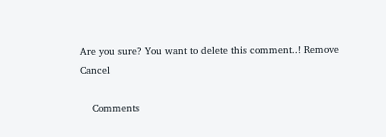Are you sure? You want to delete this comment..! Remove Cancel

    Comments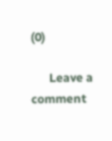(0)

      Leave a comment